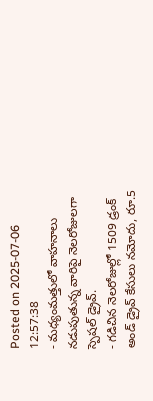Posted on 2025-07-06 12:57:38
- మధ్యంమత్తులో వాహనాలు నడుపుతున్న వారిపై నెలరోజులగా స్పెషల్ డ్రైవ్.
- గడిచిన నెలరోజుల్లో 1509 డ్రంక్ అండ్ డ్రైవ్ కేసులు నమోదు, రూ.5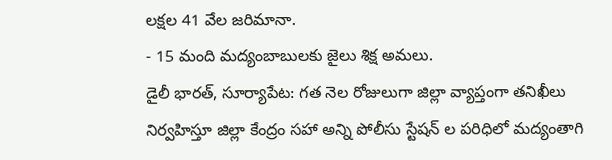లక్షల 41 వేల జరిమానా.
- 15 మంది మద్యంబాబులకు జైలు శిక్ష అమలు.
డైలీ భారత్, సూర్యాపేట: గత నెల రోజులుగా జిల్లా వ్యాప్తంగా తనిఖీలు నిర్వహిస్తూ జిల్లా కేంద్రం సహా అన్ని పోలీసు స్టేషన్ ల పరిధిలో మద్యంతాగి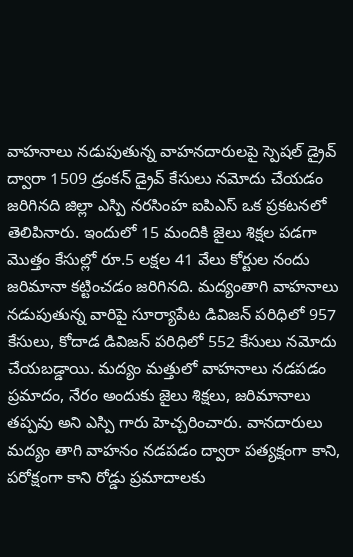వాహనాలు నడుపుతున్న వాహనదారులపై స్పెషల్ డ్రైవ్ ద్వారా 1509 డ్రంకన్ డ్రైవ్ కేసులు నమోదు చేయడం జరిగినది జిల్లా ఎస్పి నరసింహ ఐపిఎస్ ఒక ప్రకటనలో తెలిపినారు. ఇందులో 15 మందికి జైలు శిక్షల పడగా మొత్తం కేసుల్లో రూ.5 లక్షల 41 వేలు కోర్టుల నందు జరిమానా కట్టించడం జరిగినది. మద్యంతాగి వాహనాలు నడుపుతున్న వారిపై సూర్యాపేట డివిజన్ పరిధిలో 957 కేసులు, కోదాడ డివిజన్ పరిధిలో 552 కేసులు నమోదు చేయబడ్డాయి. మద్యం మత్తులో వాహనాలు నడపడం ప్రమాదం, నేరం అందుకు జైలు శిక్షలు, జరిమానాలు తప్పవు అని ఎస్పి గారు హెచ్చరించారు. వానదారులు మద్యం తాగి వాహనం నడపడం ద్వారా పత్యక్షంగా కాని, పరోక్షంగా కాని రోడ్డు ప్రమాదాలకు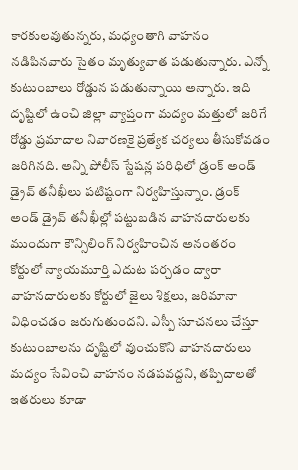కారకులవుతున్నరు, మధ్యంతాగి వాహనం నడిపినవారు సైతం మృత్యువాత పడుతున్నారు. ఎన్నో కుటుంబాలు రోడ్డున పడుతున్నాయి అన్నారు. ఇది దృష్టిలో ఉంచి జిల్లా వ్యాప్తంగా మద్యం మత్తులో జరిగే రోడ్డు ప్రమాదాల నివారణకై ప్రత్యేక చర్యలు తీసుకోవడం జరిగినది. అన్ని పోలీస్ స్టేషన్ల పరిధిలో డ్రంక్ అండ్ డ్రైవ్ తనీఖీలు పటిష్టంగా నిర్వహిస్తున్నాం. డ్రంక్ అండ్ డ్రైవ్ తనీఖీల్లో పట్టుబడిన వాహనదారులకు ముందుగా కౌన్సిలింగ్ నిర్వహించిన అనంతరం కోర్టులో న్యాయమూర్తి ఎదుట పర్చడం ద్వారా వాహనదారులకు కోర్టులో జైలు శిక్షలు, జరిమానా విధించడం జరుగుతుందని. ఎస్పీ సూచనలు చేస్తూ కుటుంబాలను దృష్టిలో వుంచుకొని వాహనదారులు మద్యం సేవించి వాహనం నడపవద్దని, తప్పిదాలతో ఇతరులు కూడా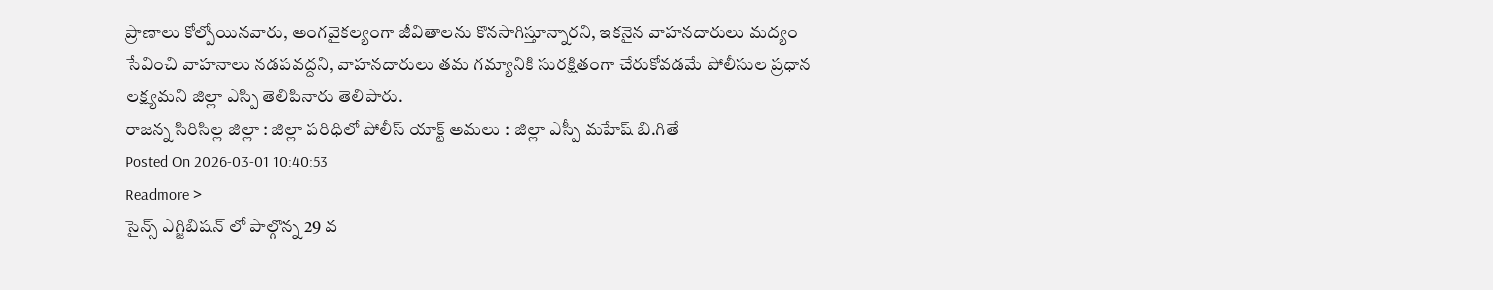ప్రాణాలు కోల్పోయినవారు, అంగవైకల్యంగా జీవితాలను కొనసాగిస్తూన్నారని, ఇకనైన వాహనదారులు మద్యం సేవించి వాహనాలు నడపవద్దని, వాహనదారులు తమ గమ్యానికి సురక్షితంగా చేరుకోవడమే పోలీసుల ప్రధాన లక్ష్యమని జిల్లా ఎస్పి తెలిపినారు తెలిపారు.
రాజన్న సిరిసిల్ల జిల్లా : జిల్లా పరిధిలో పోలీస్ యాక్ట్ అమలు : జిల్లా ఎస్పీ మహేష్ బి.గితే
Posted On 2026-03-01 10:40:53
Readmore >
సైన్స్ ఎగ్జిబిషన్ లో పాల్గొన్న 29 వ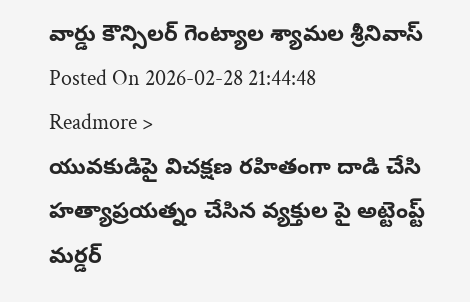వార్డు కౌన్సిలర్ గెంట్యాల శ్యామల శ్రీనివాస్
Posted On 2026-02-28 21:44:48
Readmore >
యువకుడిపై విచక్షణ రహితంగా దాడి చేసి హత్యాప్రయత్నం చేసిన వ్యక్తుల పై అట్టెంప్ట్ మర్డర్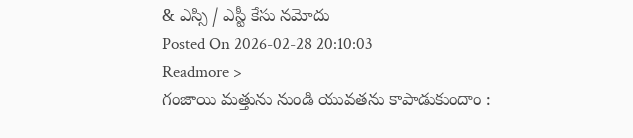& ఎస్సి / ఎస్టీ కేసు నమోదు
Posted On 2026-02-28 20:10:03
Readmore >
గంజాయి మత్తును నుండి యువతను కాపాడుకుందాం :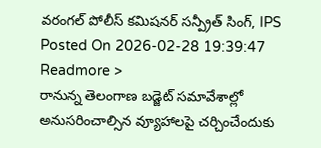వరంగల్ పోలీస్ కమిషనర్ సన్ప్రీత్ సింగ్, IPS
Posted On 2026-02-28 19:39:47
Readmore >
రానున్న తెలంగాణ బడ్జెట్ సమావేశాల్లో అనుసరించాల్సిన వ్యూహాలపై చర్చించేందుకు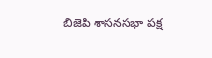బిజెపి శాసనసభా పక్ష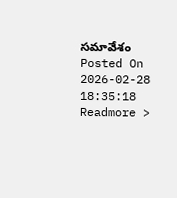సమావేశం
Posted On 2026-02-28 18:35:18
Readmore >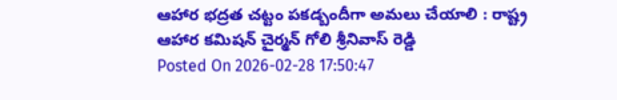ఆహార భద్రత చట్టం పకడ్బందీగా అమలు చేయాలి : రాష్ట్ర ఆహార కమిషన్ చైర్మన్ గోలి శ్రీనివాస్ రెడ్డి
Posted On 2026-02-28 17:50:47